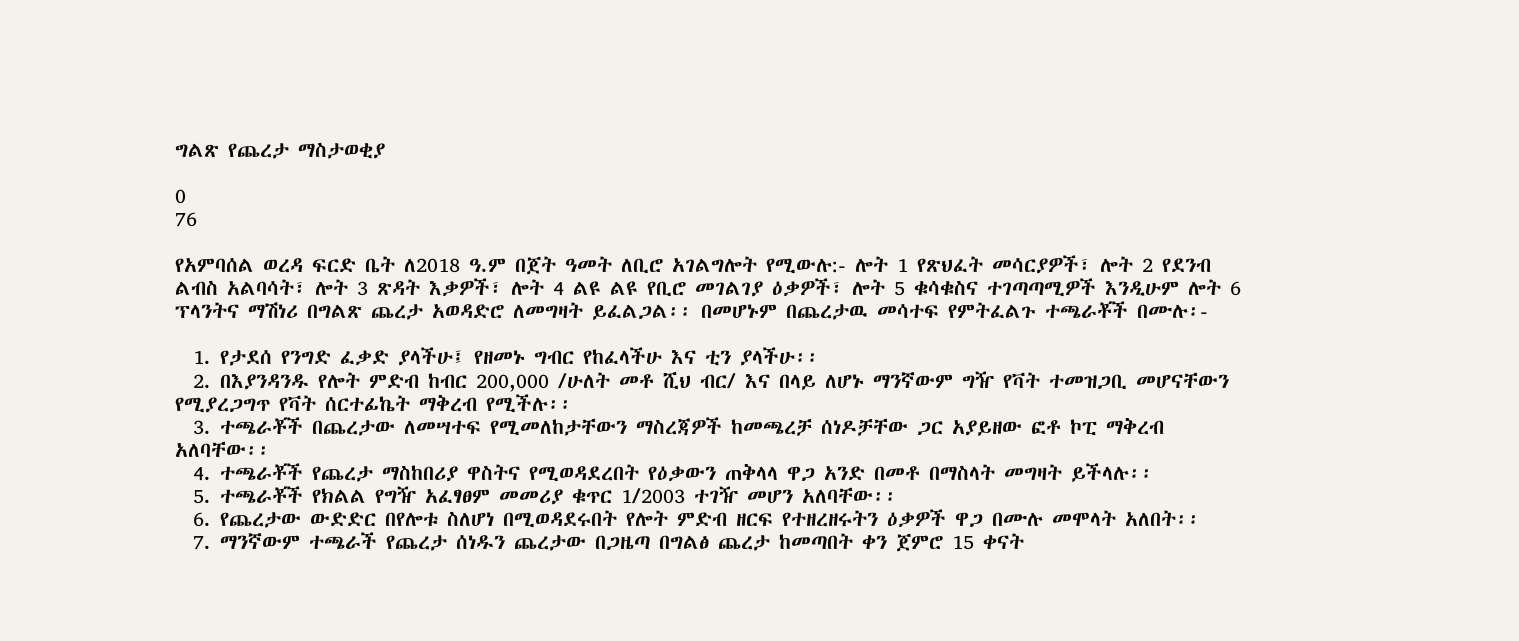ግልጽ የጨረታ ማስታወቂያ

0
76

የአምባሰል ወረዳ ፍርድ ቤት ለ2018 ዓ.ም በጀት ዓመት ለቢሮ አገልግሎት የሚውሉ:- ሎት 1 የጽህፈት መሳርያዎች፣ ሎት 2 የደንብ ልብስ አልባሳት፣ ሎት 3 ጽዳት እቃዎች፣ ሎት 4 ልዩ ልዩ የቢሮ መገልገያ ዕቃዎች፣ ሎት 5 ቁሳቁስና ተገጣጣሚዎች እንዲሁም ሎት 6 ፕላንትና ማሽነሪ በግልጽ ጨረታ አወዳድሮ ለመግዛት ይፈልጋል፡፡ በመሆኑም በጨረታዉ መሳተፍ የምትፈልጉ ተጫራቾች በሙሉ፡-

  1. የታደሰ የንግድ ፈቃድ ያላችሁ፤ የዘመኑ ግብር የከፈላችሁ እና ቲን ያላችሁ፡፡
  2. በእያንዳንዱ የሎት ምድብ ከብር 200,000 /ሁለት መቶ ሺህ ብር/ እና በላይ ለሆኑ ማንኛውም ግዥ የቫት ተመዝጋቢ መሆናቸውን የሚያረጋግጥ የቫት ሰርተፊኬት ማቅረብ የሚችሉ፡፡
  3. ተጫራቾች በጨረታው ለመሣተፍ የሚመለከታቸውን ማስረጃዎች ከመጫረቻ ሰነዶቻቸው ጋር አያይዘው ፎቶ ኮፒ ማቅረብ አለባቸው፡፡
  4. ተጫራቾች የጨረታ ማስከበሪያ ዋስትና የሚወዳደረበት የዕቃውን ጠቅላላ ዋጋ አንድ በመቶ በማስላት መግዛት ይችላሉ፡፡
  5. ተጫራቾች የክልል የግዥ አፈፃፀም መመሪያ ቁጥር 1/2003 ተገዥ መሆን አለባቸው፡፡
  6. የጨረታው ውድድር በየሎቱ ስለሆነ በሚወዳደሩበት የሎት ምድብ ዘርፍ የተዘረዘሩትን ዕቃዎች ዋጋ በሙሉ መሞላት አለበት፡፡
  7. ማንኛውም ተጫራች የጨረታ ሰነዱን ጨረታው በጋዜጣ በግልፅ ጨረታ ከመጣበት ቀን ጀምሮ 15 ቀናት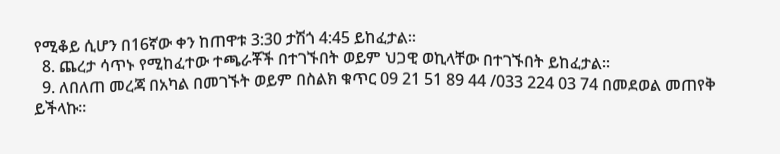የሚቆይ ሲሆን በ16ኛው ቀን ከጠዋቱ 3:30 ታሽጎ 4:45 ይከፈታል፡፡
  8. ጨረታ ሳጥኑ የሚከፈተው ተጫራቾች በተገኙበት ወይም ህጋዊ ወኪላቸው በተገኙበት ይከፈታል፡፡
  9. ለበለጠ መረጃ በአካል በመገኙት ወይም በስልክ ቁጥር 09 21 51 89 44 /033 224 03 74 በመደወል መጠየቅ ይችላኩ፡፡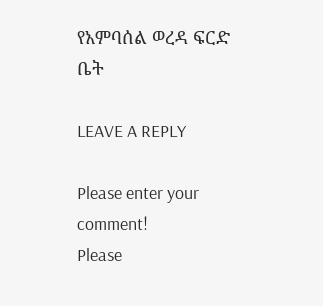የአምባሰል ወረዳ ፍርድ ቤት

LEAVE A REPLY

Please enter your comment!
Please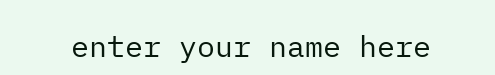enter your name here